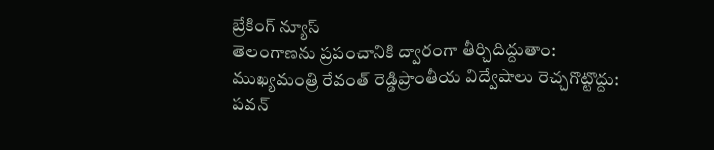బ్రేకింగ్ న్యూస్
తెలంగాణను ప్రపంచానికి ద్వారంగా తీర్చిదిద్దుతాం: ముఖ్యమంత్రి రేవంత్ రెడ్డిప్రాంతీయ విద్వేషాలు రెచ్చగొట్టొద్దు: పవన్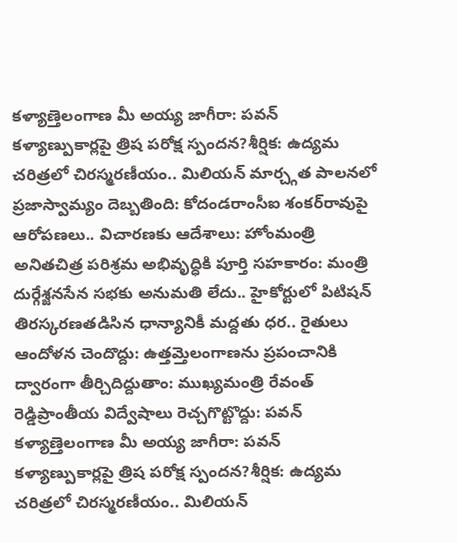కళ్యాణ్తెలంగాణ మీ అయ్య జాగీరా: పవన్ కళ్యాణ్పుకార్లపై త్రిష పరోక్ష స్పందన?శీర్షిక: ఉద్యమ చరిత్రలో చిరస్మరణీయం.. మిలియన్ మార్చ్గత పాలనలో ప్రజాస్వామ్యం దెబ్బతింది: కోదండరాంసీఐ శంకర్‌రావుపై ఆరోపణలు.. విచారణకు ఆదేశాలు: హోంమంత్రి అనితచిత్ర పరిశ్రమ అభివృద్ధికి పూర్తి సహకారం: మంత్రి దుర్గేశ్జనసేన సభకు అనుమతి లేదు.. హైకోర్టులో పిటిషన్ తిరస్కరణతడిసిన ధాన్యానికీ మద్దతు ధర.. రైతులు ఆందోళన చెందొద్దు: ఉత్తమ్తెలంగాణను ప్రపంచానికి ద్వారంగా తీర్చిదిద్దుతాం: ముఖ్యమంత్రి రేవంత్ రెడ్డిప్రాంతీయ విద్వేషాలు రెచ్చగొట్టొద్దు: పవన్ కళ్యాణ్తెలంగాణ మీ అయ్య జాగీరా: పవన్ కళ్యాణ్పుకార్లపై త్రిష పరోక్ష స్పందన?శీర్షిక: ఉద్యమ చరిత్రలో చిరస్మరణీయం.. మిలియన్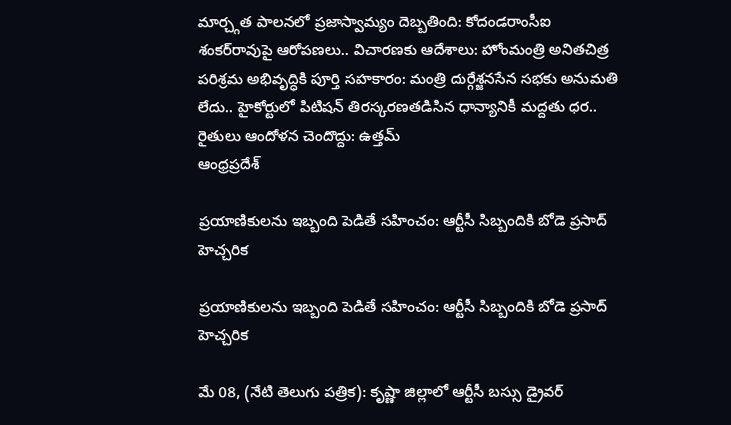మార్చ్గత పాలనలో ప్రజాస్వామ్యం దెబ్బతింది: కోదండరాంసీఐ శంకర్‌రావుపై ఆరోపణలు.. విచారణకు ఆదేశాలు: హోంమంత్రి అనితచిత్ర పరిశ్రమ అభివృద్ధికి పూర్తి సహకారం: మంత్రి దుర్గేశ్జనసేన సభకు అనుమతి లేదు.. హైకోర్టులో పిటిషన్ తిరస్కరణతడిసిన ధాన్యానికీ మద్దతు ధర.. రైతులు ఆందోళన చెందొద్దు: ఉత్తమ్
ఆంధ్రప్రదేశ్

ప్రయాణికులను ఇబ్బంది పెడితే సహించం: ఆర్టీసీ సిబ్బందికి బోడె ప్రసాద్ హెచ్చరిక

ప్రయాణికులను ఇబ్బంది పెడితే సహించం: ఆర్టీసీ సిబ్బందికి బోడె ప్రసాద్ హెచ్చరిక

మే 08, (నేటి తెలుగు పత్రిక): కృష్ణా జిల్లాలో ఆర్టీసీ బస్సు డ్రైవర్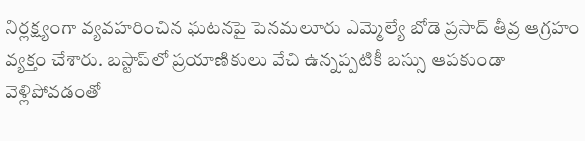నిర్లక్ష్యంగా వ్యవహరించిన ఘటనపై పెనమలూరు ఎమ్మెల్యే బోడె ప్రసాద్ తీవ్ర ఆగ్రహం వ్యక్తం చేశారు. బస్టాప్‌లో ప్రయాణికులు వేచి ఉన్నప్పటికీ బస్సు ఆపకుండా వెళ్లిపోవడంతో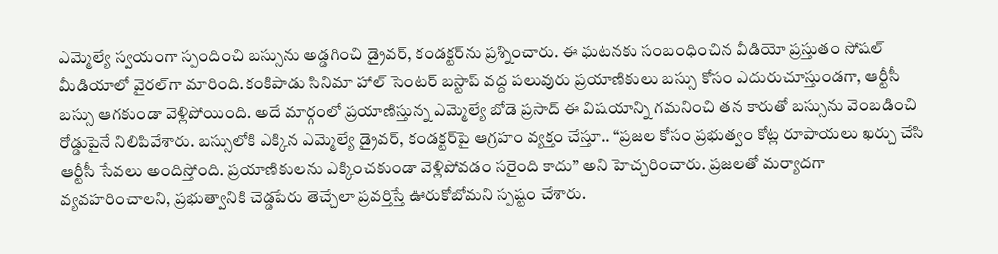ఎమ్మెల్యే స్వయంగా స్పందించి బస్సును అడ్డగించి డ్రైవర్‌, కండక్టర్‌ను ప్రశ్నించారు. ఈ ఘటనకు సంబంధించిన వీడియో ప్రస్తుతం సోషల్ మీడియాలో వైరల్‌గా మారింది.కంకిపాడు సినిమా హాల్ సెంటర్‌ బస్టాప్ వద్ద పలువురు ప్రయాణికులు బస్సు కోసం ఎదురుచూస్తుండగా, ఆర్టీసీ బస్సు ఆగకుండా వెళ్లిపోయింది. అదే మార్గంలో ప్రయాణిస్తున్న ఎమ్మెల్యే బోడె ప్రసాద్ ఈ విషయాన్ని గమనించి తన కారుతో బస్సును వెంబడించి రోడ్డుపైనే నిలిపివేశారు. బస్సులోకి ఎక్కిన ఎమ్మెల్యే డ్రైవర్‌, కండక్టర్‌పై ఆగ్రహం వ్యక్తం చేస్తూ.. “ప్రజల కోసం ప్రభుత్వం కోట్ల రూపాయలు ఖర్చు చేసి ఆర్టీసీ సేవలు అందిస్తోంది. ప్రయాణికులను ఎక్కించకుండా వెళ్లిపోవడం సరైంది కాదు” అని హెచ్చరించారు. ప్రజలతో మర్యాదగా వ్యవహరించాలని, ప్రభుత్వానికి చెడ్డపేరు తెచ్చేలా ప్రవర్తిస్తే ఊరుకోబోమని స్పష్టం చేశారు.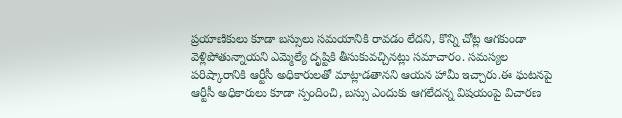ప్రయాణికులు కూడా బస్సులు సమయానికి రావడం లేదని, కొన్ని చోట్ల ఆగకుండా వెళ్లిపోతున్నాయని ఎమ్మెల్యే దృష్టికి తీసుకువచ్చినట్లు సమాచారం. సమస్యల పరిష్కారానికి ఆర్టీసీ అధికారులతో మాట్లాడతానని ఆయన హామీ ఇచ్చారు.ఈ ఘటనపై ఆర్టీసీ అధికారులు కూడా స్పందించి, బస్సు ఎందుకు ఆగలేదన్న విషయంపై విచారణ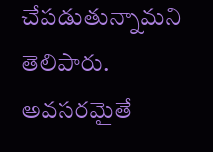చేపడుతున్నామని తెలిపారు. అవసరమైతే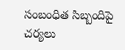సంబంధిత సిబ్బందిపై చర్యలు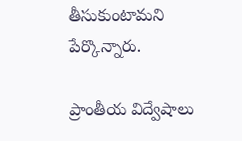తీసుకుంటామని పేర్కొన్నారు.

ప్రాంతీయ విద్వేషాలు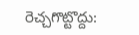రెచ్చగొట్టొద్దు: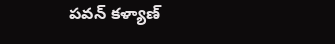పవన్ కళ్యాణ్